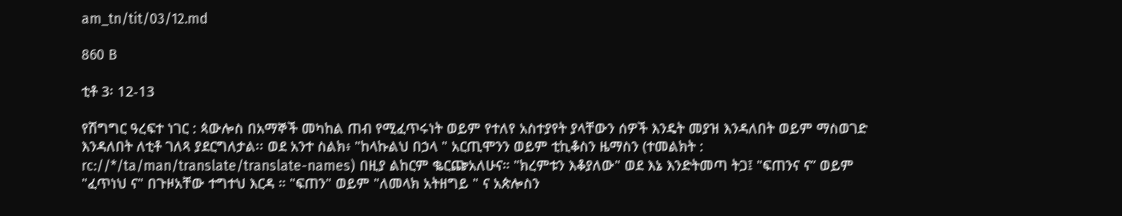am_tn/tit/03/12.md

860 B

ቲቶ 3፡ 12-13

የሽግግር ዓረፍተ ነገር : ጳውሎስ በአማኞች መካከል ጠብ የሚፈጥሩነት ወይም የተለየ አስተያየት ያላቸውን ሰዎች እንዴት መያዝ እንዳለበት ወይም ማስወገድ እንዳለበት ለቲቶ ገለጻ ያደርግለታል፡፡ ወደ አንተ ስልክ፥ "ከላኩልህ በኃላ " አርጢሞንን ወይም ቲኪቆስን ዜማስን (ተመልክት : rc://*/ta/man/translate/translate-names) በዚያ ልከርም ቈርጬአለሁና። "ክረምቱን እቆያለው" ወደ እኔ እንድትመጣ ትጋ፤ "ፍጠንና ና” ወይም "ፈጥነህ ና" በጉዞአቸው ተግተህ እርዳ ። "ፍጠን" ወይም "ለመላክ አትዘግይ " ና አጵሎስን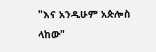"እና አንዲሁም አጵሎስ ላከው"